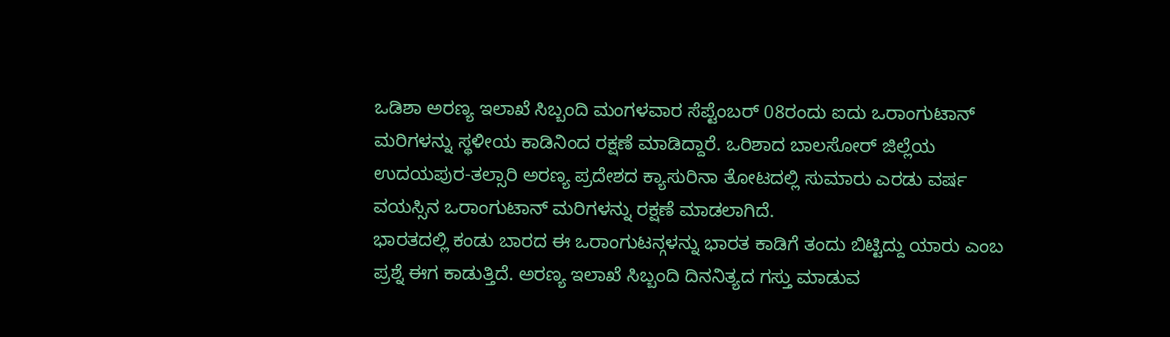ಒಡಿಶಾ ಅರಣ್ಯ ಇಲಾಖೆ ಸಿಬ್ಬಂದಿ ಮಂಗಳವಾರ ಸೆಪ್ಟೆಂಬರ್ 08ರಂದು ಐದು ಒರಾಂಗುಟಾನ್ ಮರಿಗಳನ್ನು ಸ್ಥಳೀಯ ಕಾಡಿನಿಂದ ರಕ್ಷಣೆ ಮಾಡಿದ್ದಾರೆ. ಒರಿಶಾದ ಬಾಲಸೋರ್ ಜಿಲ್ಲೆಯ ಉದಯಪುರ-ತಲ್ಸಾರಿ ಅರಣ್ಯ ಪ್ರದೇಶದ ಕ್ಯಾಸುರಿನಾ ತೋಟದಲ್ಲಿ ಸುಮಾರು ಎರಡು ವರ್ಷ ವಯಸ್ಸಿನ ಒರಾಂಗುಟಾನ್ ಮರಿಗಳನ್ನು ರಕ್ಷಣೆ ಮಾಡಲಾಗಿದೆ.
ಭಾರತದಲ್ಲಿ ಕಂಡು ಬಾರದ ಈ ಒರಾಂಗುಟನ್ಗಳನ್ನು ಭಾರತ ಕಾಡಿಗೆ ತಂದು ಬಿಟ್ಟಿದ್ದು ಯಾರು ಎಂಬ ಪ್ರಶ್ನೆ ಈಗ ಕಾಡುತ್ತಿದೆ. ಅರಣ್ಯ ಇಲಾಖೆ ಸಿಬ್ಬಂದಿ ದಿನನಿತ್ಯದ ಗಸ್ತು ಮಾಡುವ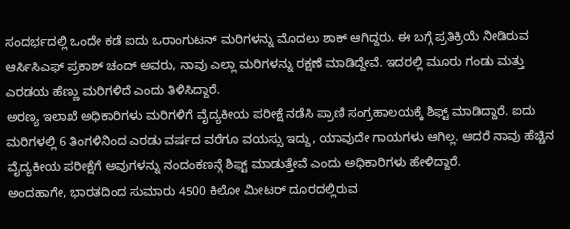ಸಂದರ್ಭದಲ್ಲಿ ಒಂದೇ ಕಡೆ ಐದು ಒರಾಂಗುಟನ್ ಮರಿಗಳನ್ನು ಮೊದಲು ಶಾಕ್ ಆಗಿದ್ದರು. ಈ ಬಗ್ಗೆ ಪ್ರತಿಕ್ರಿಯೆ ನೀಡಿರುವ ಆರ್ಸಿಸಿಎಫ್ ಪ್ರಕಾಶ್ ಚಂದ್ ಅವರು, ನಾವು ಎಲ್ಲಾ ಮರಿಗಳನ್ನು ರಕ್ಷಣೆ ಮಾಡಿದ್ದೇವೆ. ಇದರಲ್ಲಿ ಮೂರು ಗಂಡು ಮತ್ತು ಎರಡಯ ಹೆಣ್ಣು ಮರಿಗಳಿದೆ ಎಂದು ತಿಳಿಸಿದ್ದಾರೆ.
ಅರಣ್ಯ ಇಲಾಖೆ ಅಧಿಕಾರಿಗಳು ಮರಿಗಳಿಗೆ ವೈದ್ಯಕೀಯ ಪರೀಕ್ಷೆ ನಡೆಸಿ ಪ್ರಾಣಿ ಸಂಗ್ರಹಾಲಯಕ್ಕೆ ಶಿಫ್ಟ್ ಮಾಡಿದ್ದಾರೆ. ಐದು ಮರಿಗಳಲ್ಲಿ 6 ತಿಂಗಳಿನಿಂದ ಎರಡು ವರ್ಷದ ವರೆಗೂ ವಯಸ್ಸು ಇದ್ದು, ಯಾವುದೇ ಗಾಯಗಳು ಆಗಿಲ್ಲ. ಆದರೆ ನಾವು ಹೆಚ್ಚಿನ ವೈದ್ಯಕೀಯ ಪರೀಕ್ಷೆಗೆ ಅವುಗಳನ್ನು ನಂದಂಕಣನ್ಗೆ ಶಿಫ್ಟ್ ಮಾಡುತ್ತೇವೆ ಎಂದು ಅಧಿಕಾರಿಗಳು ಹೇಳಿದ್ದಾರೆ.
ಅಂದಹಾಗೇ, ಭಾರತದಿಂದ ಸುಮಾರು 4500 ಕಿಲೋ ಮೀಟರ್ ದೂರದಲ್ಲಿರುವ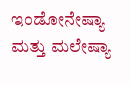ಇಂಡೋನೇಷ್ಯಾ ಮತ್ತು ಮಲೇಷ್ಯಾ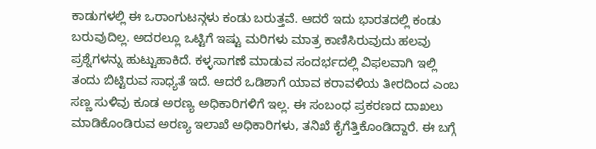ಕಾಡುಗಳಲ್ಲಿ ಈ ಒರಾಂಗುಟನ್ಗಳು ಕಂಡು ಬರುತ್ತವೆ. ಆದರೆ ಇದು ಭಾರತದಲ್ಲಿ ಕಂಡು ಬರುವುದಿಲ್ಲ. ಅದರಲ್ಲೂ ಒಟ್ಟಿಗೆ ಇಷ್ಟು ಮರಿಗಳು ಮಾತ್ರ ಕಾಣಿಸಿರುವುದು ಹಲವು ಪ್ರಶ್ನೆಗಳನ್ನು ಹುಟ್ಟುಹಾಕಿದೆ. ಕಳ್ಳಸಾಗಣೆ ಮಾಡುವ ಸಂದರ್ಭದಲ್ಲಿ ವಿಫಲವಾಗಿ ಇಲ್ಲಿ ತಂದು ಬಿಟ್ಟಿರುವ ಸಾಧ್ಯತೆ ಇದೆ. ಆದರೆ ಒಡಿಶಾಗೆ ಯಾವ ಕರಾವಳಿಯ ತೀರದಿಂದ ಎಂಬ ಸಣ್ಣ ಸುಳಿವು ಕೂಡ ಅರಣ್ಯ ಅಧಿಕಾರಿಗಳಿಗೆ ಇಲ್ಲ. ಈ ಸಂಬಂಧ ಪ್ರಕರಣದ ದಾಖಲು ಮಾಡಿಕೊಂಡಿರುವ ಅರಣ್ಯ ಇಲಾಖೆ ಅಧಿಕಾರಿಗಳು, ತನಿಖೆ ಕೈಗೆತ್ತಿಕೊಂಡಿದ್ದಾರೆ. ಈ ಬಗ್ಗೆ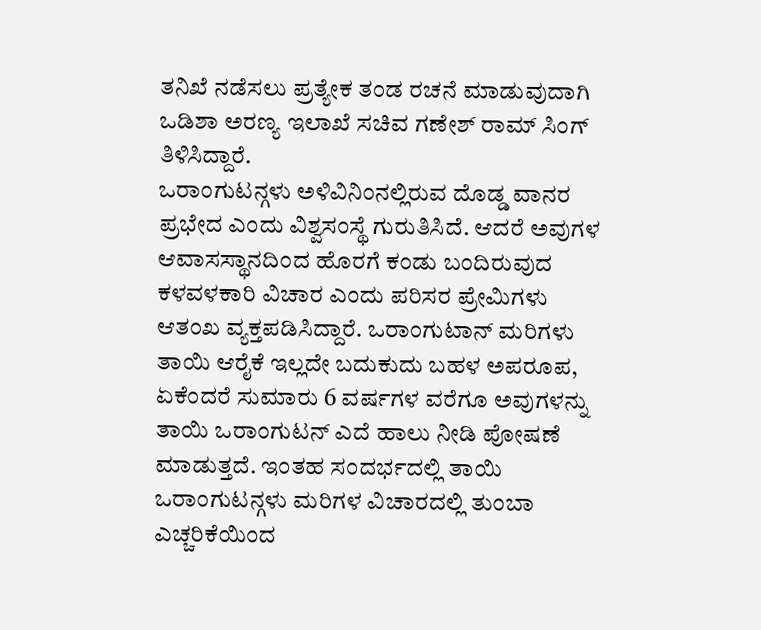ತನಿಖೆ ನಡೆಸಲು ಪ್ರತ್ಯೇಕ ತಂಡ ರಚನೆ ಮಾಡುವುದಾಗಿ ಒಡಿಶಾ ಅರಣ್ಯ ಇಲಾಖೆ ಸಚಿವ ಗಣೇಶ್ ರಾಮ್ ಸಿಂಗ್ ತಿಳಿಸಿದ್ದಾರೆ.
ಒರಾಂಗುಟನ್ಗಳು ಅಳಿವಿನಿಂನಲ್ಲಿರುವ ದೊಡ್ಡ ವಾನರ ಪ್ರಭೇದ ಎಂದು ವಿಶ್ವಸಂಸ್ಥೆ ಗುರುತಿಸಿದೆ. ಆದರೆ ಅವುಗಳ ಆವಾಸಸ್ಥಾನದಿಂದ ಹೊರಗೆ ಕಂಡು ಬಂದಿರುವುದ ಕಳವಳಕಾರಿ ವಿಚಾರ ಎಂದು ಪರಿಸರ ಪ್ರೇಮಿಗಳು ಆತಂಖ ವ್ಯಕ್ತಪಡಿಸಿದ್ದಾರೆ. ಒರಾಂಗುಟಾನ್ ಮರಿಗಳು ತಾಯಿ ಆರೈಕೆ ಇಲ್ಲದೇ ಬದುಕುದು ಬಹಳ ಅಪರೂಪ, ಏಕೆಂದರೆ ಸುಮಾರು 6 ವರ್ಷಗಳ ವರೆಗೂ ಅವುಗಳನ್ನು ತಾಯಿ ಒರಾಂಗುಟನ್ ಎದೆ ಹಾಲು ನೀಡಿ ಪೋಷಣೆ ಮಾಡುತ್ತದೆ. ಇಂತಹ ಸಂದರ್ಭದಲ್ಲಿ ತಾಯಿ ಒರಾಂಗುಟನ್ಗಳು ಮರಿಗಳ ವಿಚಾರದಲ್ಲಿ ತುಂಬಾ ಎಚ್ಚರಿಕೆಯಿಂದ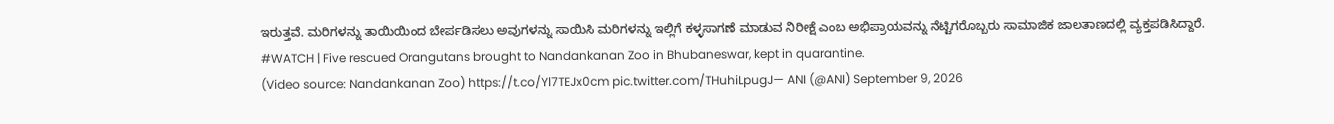ಇರುತ್ತವೆ. ಮರಿಗಳನ್ನು ತಾಯಿಯಿಂದ ಬೇರ್ಪಡಿಸಲು ಅವುಗಳನ್ನು ಸಾಯಿಸಿ ಮರಿಗಳನ್ನು ಇಲ್ಲಿಗೆ ಕಳ್ಳಸಾಗಣೆ ಮಾಡುವ ನಿರೀಕ್ಷೆ ಎಂಬ ಅಭಿಪ್ರಾಯವನ್ನು ನೆಟ್ಟಿಗರೊಬ್ಬರು ಸಾಮಾಜಿಕ ಜಾಲತಾಣದಲ್ಲಿ ವ್ಯಕ್ತಪಡಿಸಿದ್ದಾರೆ.
#WATCH | Five rescued Orangutans brought to Nandankanan Zoo in Bhubaneswar, kept in quarantine.
(Video source: Nandankanan Zoo) https://t.co/Yl7TEJx0cm pic.twitter.com/THuhiLpugJ— ANI (@ANI) September 9, 2026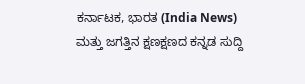ಕರ್ನಾಟಕ, ಭಾರತ (India News) ಮತ್ತು ಜಗತ್ತಿನ ಕ್ಷಣಕ್ಷಣದ ಕನ್ನಡ ಸುದ್ದಿ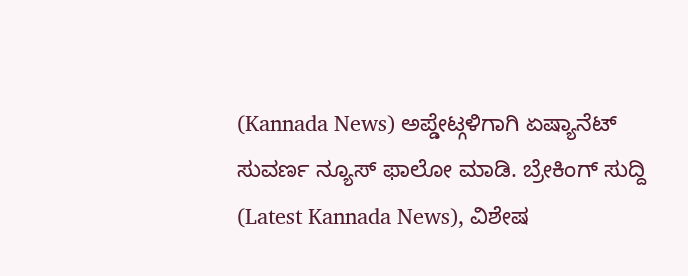(Kannada News) ಅಪ್ಡೇಟ್ಗಳಿಗಾಗಿ ಏಷ್ಯಾನೆಟ್ ಸುವರ್ಣ ನ್ಯೂಸ್ ಫಾಲೋ ಮಾಡಿ. ಬ್ರೇಕಿಂಗ್ ಸುದ್ದಿ (Latest Kannada News), ವಿಶೇಷ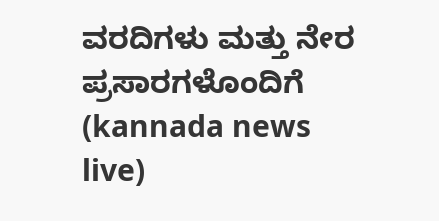ವರದಿಗಳು ಮತ್ತು ನೇರ ಪ್ರಸಾರಗಳೊಂದಿಗೆ (kannada news live)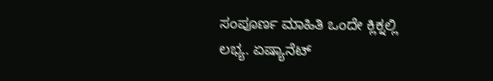ಸಂಪೂರ್ಣ ಮಾಹಿತಿ ಒಂದೇ ಕ್ಲಿಕ್ನಲ್ಲಿ ಲಭ್ಯ. ಏಷ್ಯಾನೆಟ್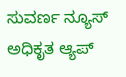ಸುವರ್ಣ ನ್ಯೂಸ್ ಅಧಿಕೃತ ಆ್ಯಪ್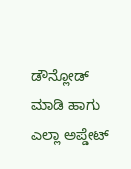ಡೌನ್ಲೋಡ್ ಮಾಡಿ ಹಾಗು ಎಲ್ಲಾ ಅಪ್ಡೇಟ್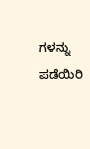ಗಳನ್ನು ಪಡೆಯಿರಿ